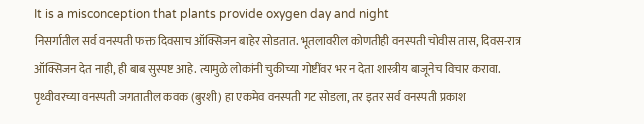It is a misconception that plants provide oxygen day and night
निसर्गातील सर्व वनस्पती फक्त दिवसाच ऑक्सिजन बाहेर सोडतात. भूतलावरील कोणतीही वनस्पती चोवीस तास, दिवस-रात्र ऑक्सिजन देत नाही, ही बाब सुस्पष्ट आहे. त्यामुळे लोकांनी चुकीच्या गोष्टींवर भर न देता शास्त्रीय बाजूनेच विचार करावा. पृथ्वीवरच्या वनस्पती जगतातील कवक (बुरशी) हा एकमेव वनस्पती गट सोडला, तर इतर सर्व वनस्पती प्रकाश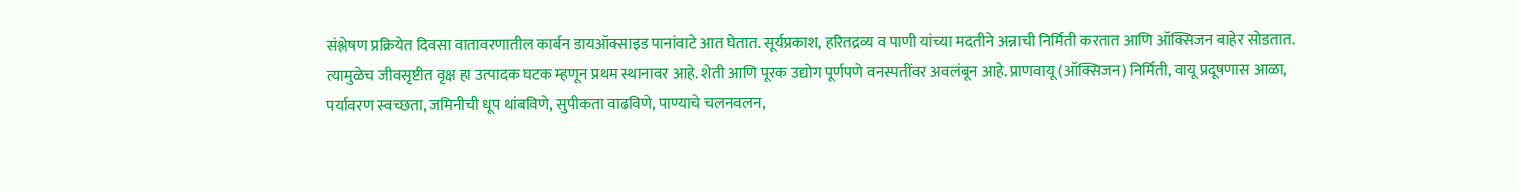संश्लेषण प्रक्रियेत दिवसा वातावरणातील कार्बन डायऑक्साइड पानांवाटे आत घेतात. सूर्यप्रकाश, हरितद्रव्य व पाणी यांच्या मदतीने अन्नाची निर्मिती करतात आणि ऑक्सिजन बाहेर सोडतात. त्यामुळेच जीवसृष्टीत वृक्ष हा उत्पादक घटक म्हणून प्रथम स्थानावर आहे. शेती आणि पूरक उद्योग पूर्णपणे वनस्पतींवर अवलंबून आहे. प्राणवायू (ऑक्सिजन) निर्मिती, वायू प्रदूषणास आळा, पर्यावरण स्वच्छता, जमिनीची धूप थांबविणे, सुपीकता वाढविणे, पाण्याचे चलनवलन,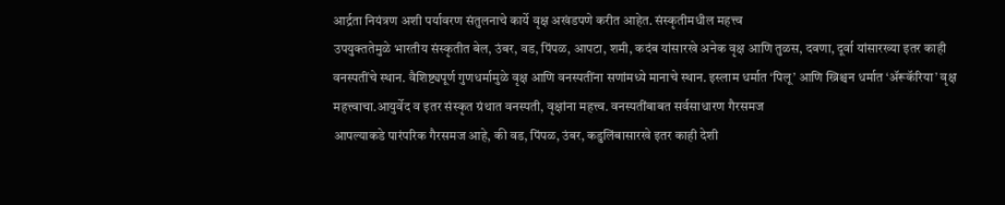आर्द्रता नियंत्रण अशी पर्यावरण संतुलनाचे कार्ये वृक्ष अखंडपणे करीत आहेत. संस्कृतीमधील महत्त्व
उपयुक्ततेमुळे भारतीय संस्कृतीत बेल, उंबर, वड, पिंपळ, आपटा, शमी, कदंब यांसारखे अनेक वृक्ष आणि तुळस, दवणा, दूर्वा यांसारख्या इतर काही वनस्पतींचे स्थान. वैशिष्ट्यपूर्ण गुणधर्मामुळे वृक्ष आणि वनस्पतींना सणांमध्ये मानाचे स्थान. इस्लाम धर्मात ‘पिलू’ आणि ख्रिश्चन धर्मात ‘ॲरूकॅरिया’ वृक्ष महत्त्वाचा.आयुर्वेद व इतर संस्कृत ग्रंथात वनस्पती, वृक्षांना महत्त्व. वनस्पतींबाबत सर्वसाधारण गैरसमज
आपल्याकडे पारंपरिक गैरसमज आहे, की वड, पिंपळ, उंबर, कडुलिंबासारखे इतर काही देशी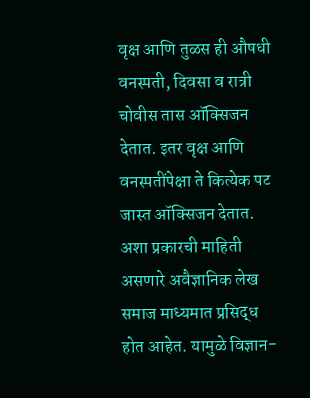वृक्ष आणि तुळस ही औषधी वनस्पती, दिवसा व रात्री चोवीस तास ऑक्सिजन देतात. इतर वृक्ष आणि वनस्पतींपेक्षा ते कित्येक पट जास्त ऑक्सिजन देतात. अशा प्रकारची माहिती असणारे अवैज्ञानिक लेख समाज माध्यमात प्रसिद्ध होत आहेत. यामुळे विज्ञान-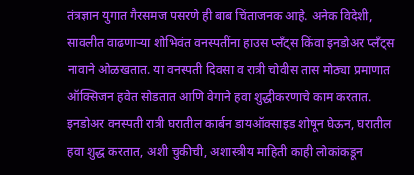तंत्रज्ञान युगात गैरसमज पसरणे ही बाब चिंताजनक आहे. अनेक विदेशी, सावलीत वाढणाऱ्या शोभिवंत वनस्पतींना हाउस प्लँट्स किंवा इनडोअर प्लँट्स नावाने ओळखतात. या वनस्पती दिवसा व रात्री चोवीस तास मोठ्या प्रमाणात ऑक्सिजन हवेत सोडतात आणि वेगाने हवा शुद्धीकरणाचे काम करतात. इनडोअर वनस्पती रात्री घरातील कार्बन डायऑक्साइड शोषून घेऊन, घरातील हवा शुद्ध करतात, अशी चुकीची, अशास्त्रीय माहिती काही लोकांकडून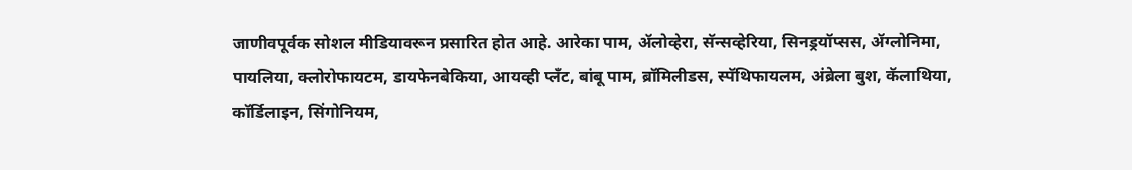जाणीवपूर्वक सोशल मीडियावरून प्रसारित होत आहे. आरेका पाम, ॲलोव्हेरा, सॅन्सव्हेरिया, सिनड्रयॉप्सस, ॲग्लोनिमा, पायलिया, क्लोरोफायटम, डायफेनबेकिया, आयव्ही प्लँट, बांबू पाम, ब्रॉमिलीडस, स्पॅथिफायलम, अंब्रेला बुश, कॅलाथिया, कॉर्डिलाइन, सिंगोनियम,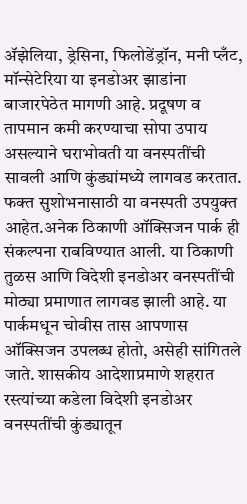ॲझेलिया, ड्रेसिना, फिलोडेंड्रॉन, मनी प्लँट, मॉन्सेटेरिया या इनडोअर झाडांना बाजारपेठेत मागणी आहे. प्रदूषण व तापमान कमी करण्याचा सोपा उपाय असल्याने घराभोवती या वनस्पतींची सावली आणि कुंड्यांमध्ये लागवड करतात. फक्त सुशोभनासाठी या वनस्पती उपयुक्त आहेत.अनेक ठिकाणी ऑक्सिजन पार्क ही संकल्पना राबविण्यात आली. या ठिकाणी तुळस आणि विदेशी इनडोअर वनस्पतींची मोठ्या प्रमाणात लागवड झाली आहे. या पार्कमधून चोवीस तास आपणास ऑक्सिजन उपलब्ध होतो, असेही सांगितले जाते. शासकीय आदेशाप्रमाणे शहरात रस्त्यांच्या कडेला विदेशी इनडोअर वनस्पतींची कुंड्यातून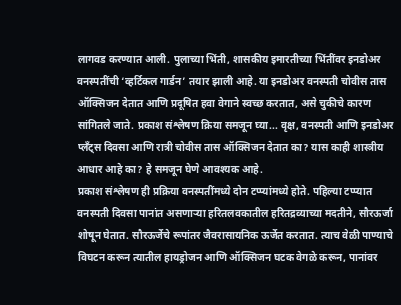लागवड करण्यात आली. पुलाच्या भिंती, शासकीय इमारतीच्या भिंतींवर इनडोअर वनस्पतींची ‘व्हर्टिकल गार्डन’ तयार झाली आहे. या इनडोअर वनस्पती चोवीस तास ऑक्सिजन देतात आणि प्रदूषित हवा वेगाने स्वच्छ करतात, असे चुकीचे कारण सांगितले जाते. प्रकाश संश्लेषण क्रिया समजून घ्या... वृक्ष, वनस्पती आणि इनडोअर प्लँट्स दिवसा आणि रात्री चोवीस तास ऑक्सिजन देतात का? यास काही शास्त्रीय आधार आहे का? हे समजून घेणे आवश्यक आहे.
प्रकाश संश्लेषण ही प्रक्रिया वनस्पतींमध्ये दोन टप्प्यांमध्ये होते. पहिल्या टप्प्यात वनस्पती दिवसा पानांत असणाऱ्या हरितलवकातील हरितद्रव्याच्या मदतीने, सौरऊर्जा शोषून घेतात. सौरऊर्जेचे रूपांतर जैवरासायनिक ऊर्जेत करतात. त्याच वेळी पाण्याचे विघटन करून त्यातील हायड्रोजन आणि ऑक्सिजन घटक वेगळे करून, पानांवर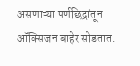असणाऱ्या पर्णछिद्रांतून ऑक्सिजन बाहेर सोडतात.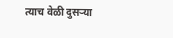त्याच वेळी दुसऱ्या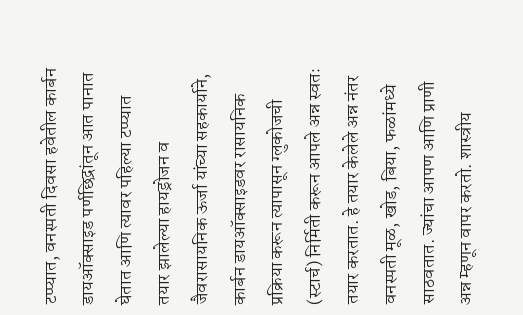टप्प्यात, वनस्पती दिवसा हवेतील कार्बन डायऑक्साइड पर्णछिद्रांतून आत पानात घेतात आणि त्यावर पहिल्या टप्प्यात तयार झालेल्या हायड्रोजन व जैवरासायनिक ऊर्जा यांच्या सहकार्याने, कार्बन डायऑक्साइडवर रासायनिक प्रक्रिया करून त्यापासून ग्लुकोजची (स्टार्च) निर्मिती करून आपले अन्न स्वतः तयार करतात. हे तयार केलेले अन्न नंतर वनस्पती मूळ, खोड, बिया, फळांमध्ये साठवतात. ज्यांचा आपण आणि प्राणी अन्न म्हणून वापर करतो. शास्त्रीय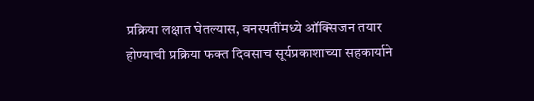प्रक्रिया लक्षात घेतल्यास, वनस्पतींमध्ये ऑक्सिजन तयार होण्याची प्रक्रिया फक्त दिवसाच सूर्यप्रकाशाच्या सहकार्याने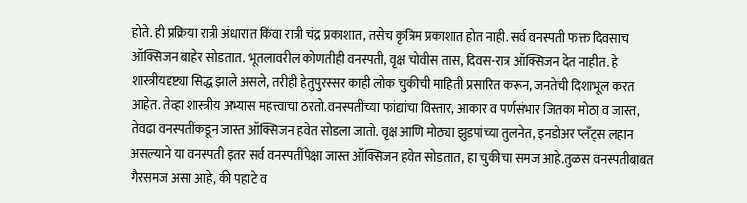होते. ही प्रक्रिया रात्री अंधारात किंवा रात्री चंद्र प्रकाशात, तसेच कृत्रिम प्रकाशात होत नाही. सर्व वनस्पती फक्त दिवसाच ऑक्सिजन बाहेर सोडतात. भूतलावरील कोणतीही वनस्पती, वृक्ष चोवीस तास, दिवस-रात्र ऑक्सिजन देत नाहीत. हे शास्त्रीयदृष्ट्या सिद्ध झाले असले, तरीही हेतुपुरस्सर काही लोक चुकीची माहिती प्रसारित करून, जनतेची दिशाभूल करत आहेत. तेव्हा शास्त्रीय अभ्यास महत्त्वाचा ठरतो.वनस्पतींच्या फांद्यांचा विस्तार, आकार व पर्णसंभार जितका मोठा व जास्त, तेवढा वनस्पतींकडून जास्त ऑक्सिजन हवेत सोडला जातो. वृक्ष आणि मोठ्या झुडपांच्या तुलनेत, इनडोअर प्लँट्स लहान असल्याने या वनस्पती इतर सर्व वनस्पतींपेक्षा जास्त ऑक्सिजन हवेत सोडतात, हा चुकीचा समज आहे.तुळस वनस्पतीबाबत गैरसमज असा आहे, की पहाटे व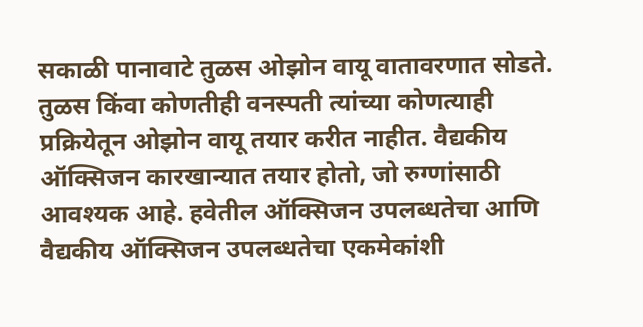सकाळी पानावाटे तुळस ओझोन वायू वातावरणात सोडते. तुळस किंवा कोणतीही वनस्पती त्यांच्या कोणत्याही प्रक्रियेतून ओझोन वायू तयार करीत नाहीत. वैद्यकीय ऑक्सिजन कारखान्यात तयार होतो, जो रुग्णांसाठी आवश्यक आहे. हवेतील ऑक्सिजन उपलब्धतेचा आणि वैद्यकीय ऑक्सिजन उपलब्धतेचा एकमेकांशी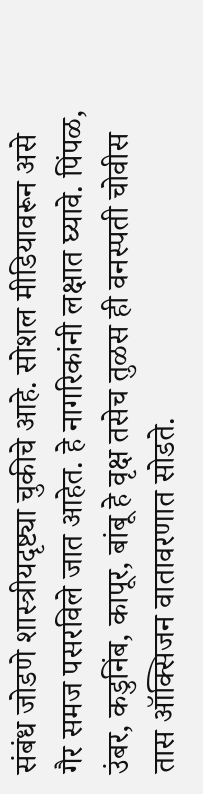संबंध जोडणे शास्त्रीयदृष्ट्या चुकीचे आहे. सोशल मीडियावरून असे गैर समज पसरविले जात आहेत. हे नागरिकांनी लक्षात घ्यावे. पिंपळ, उंबर, कडुनिंब, कापूर, बांबू हे वृक्ष तसेच तुळस ही वनस्पती चोवीस तास ऑक्सिजन वातावरणात सोडते.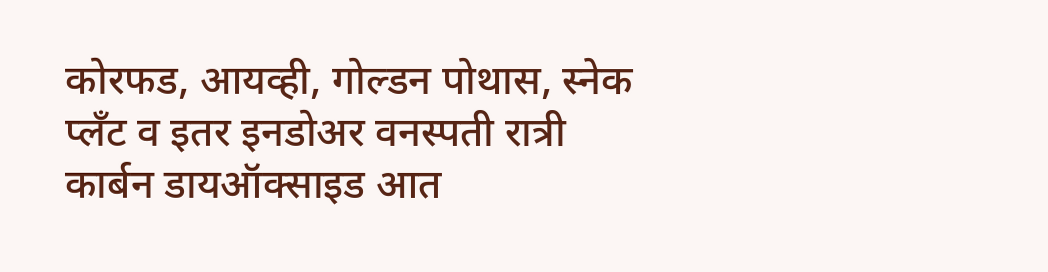कोरफड, आयव्ही, गोल्डन पोथास, स्नेक प्लँट व इतर इनडोअर वनस्पती रात्री कार्बन डायऑक्साइड आत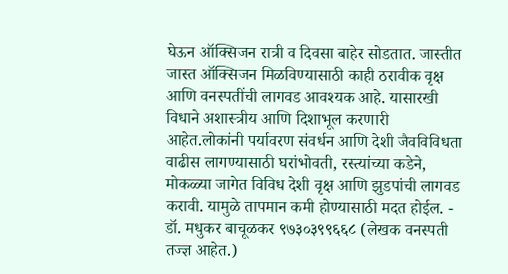घेऊन ऑक्सिजन रात्री व दिवसा बाहेर सोडतात. जास्तीत जास्त ऑक्सिजन मिळविण्यासाठी काही ठरावीक वृक्ष आणि वनस्पतींची लागवड आवश्यक आहे. यासारखी विधाने अशास्त्रीय आणि दिशाभूल करणारी आहेत.लोकांनी पर्यावरण संवर्धन आणि देशी जैवविविधता वाढीस लागण्यासाठी घरांभोवती, रस्त्यांच्या कडेने, मोकळ्या जागेत विविध देशी वृक्ष आणि झुडपांची लागवड करावी. यामुळे तापमान कमी होण्यासाठी मदत होईल. - डॉ. मधुकर बाचूळकर ९७३०३९९६६८ (लेखक वनस्पती तज्ज्ञ आहेत.)